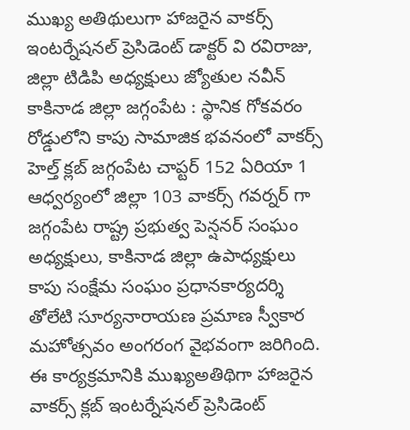ముఖ్య అతిథులుగా హాజరైన వాకర్స్ ఇంటర్నేషనల్ ప్రెసిడెంట్ డాక్టర్ వి రవిరాజు, జిల్లా టిడిపి అధ్యక్షులు జ్యోతుల నవీన్
కాకినాడ జిల్లా జగ్గంపేట : స్థానిక గోకవరం రోడ్డులోని కాపు సామాజిక భవనంలో వాకర్స్ హెల్త్ క్లబ్ జగ్గంపేట చాప్టర్ 152 ఏరియా 1 ఆధ్వర్యంలో జిల్లా 103 వాకర్స్ గవర్నర్ గా జగ్గంపేట రాష్ట్ర ప్రభుత్వ పెన్షనర్ సంఘం అధ్యక్షులు, కాకినాడ జిల్లా ఉపాధ్యక్షులు కాపు సంక్షేమ సంఘం ప్రధానకార్యదర్శి తోలేటి సూర్యనారాయణ ప్రమాణ స్వీకార మహోత్సవం అంగరంగ వైభవంగా జరిగింది.
ఈ కార్యక్రమానికి ముఖ్యఅతిథిగా హాజరైన వాకర్స్ క్లబ్ ఇంటర్నేషనల్ ప్రెసిడెంట్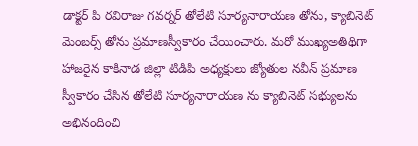డాక్టర్ పి రవిరాజు గవర్నర్ తోలేటి సూర్యనారాయణ తోను, క్యాబినెట్ మెంబర్స్ తోను ప్రమాణస్వీకారం చేయించారు. మరో ముఖ్యఅతిథిగా హాజరైన కాకినాడ జిల్లా టిడిపి అధ్యక్షులు జ్యోతుల నవీన్ ప్రమాణ స్వీకారం చేసిన తోలేటి సూర్యనారాయణ ను క్యాబినెట్ సభ్యులను అభినందించి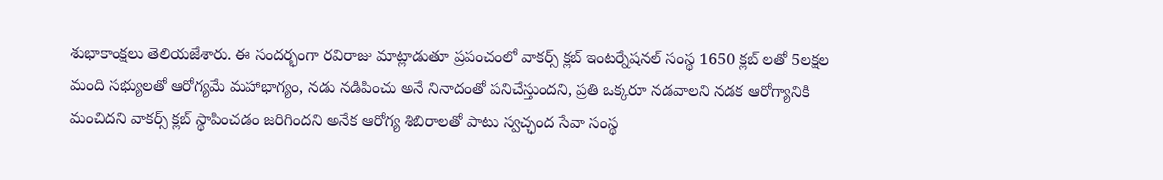శుభాకాంక్షలు తెలియజేశారు. ఈ సందర్భంగా రవిరాజు మాట్లాడుతూ ప్రపంచంలో వాకర్స్ క్లబ్ ఇంటర్నేషనల్ సంస్థ 1650 క్లబ్ లతో 5లక్షల మంది సభ్యులతో ఆరోగ్యమే మహాభాగ్యం, నడు నడిపించు అనే నినాదంతో పనిచేస్తుందని, ప్రతి ఒక్కరూ నడవాలని నడక ఆరోగ్యానికి మంచిదని వాకర్స్ క్లబ్ స్థాపించడం జరిగిందని అనేక ఆరోగ్య శిబిరాలతో పాటు స్వచ్ఛంద సేవా సంస్థ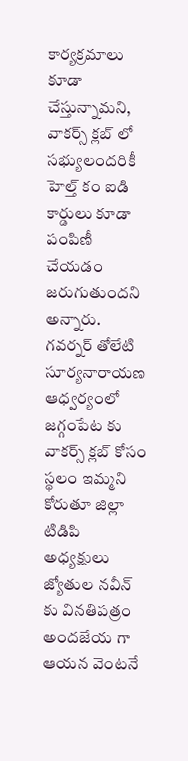కార్యక్రమాలు కూడా చేస్తున్నామని, వాకర్స్ క్లబ్ లో సభ్యులందరికీ హెల్త్ కం ఐడి కార్డులు కూడా పంపిణీ చేయడం జరుగుతుందని అన్నారు.
గవర్నర్ తోలేటి సూర్యనారాయణ ఆధ్వర్యంలో జగ్గంపేట కు వాకర్స్ క్లబ్ కోసం స్థలం ఇమ్మని కోరుతూ జిల్లా టిడిపి అధ్యక్షులు జ్యోతుల నవీన్ కు వినతిపత్రం అందజేయ గా ఆయన వెంటనే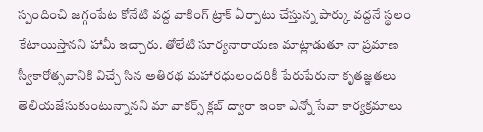స్పందించి జగ్గంపేట కోనేటి వద్ద వాకింగ్ ట్రాక్ ఏర్పాటు చేస్తున్న పార్కు వద్దనే స్థలం కేటాయిస్తానని హామీ ఇచ్చారు. తోలేటి సూర్యనారాయణ మాట్లాడుతూ నా ప్రమాణ స్వీకారోత్సవానికి విచ్చే సిన అతిరథ మహారధులందరికీ పేరుపేరునా కృతజ్ఞతలు తెలియజేసుకుంటున్నానని మా వాకర్స్ క్లబ్ ద్వారా ఇంకా ఎన్నో సేవా కార్యక్రమాలు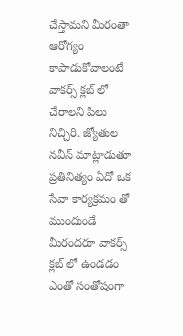చేస్తామని మీరంతా ఆరోగ్యం కాపాడుకోవాలంటే వాకర్స్ క్లబ్ లో చేరాలని పిలు నిచ్చిరి. జ్యోతుల నవీన్ మాట్లాడుతూ ప్రతినిత్యం ఏదో ఒక సేవా కార్యక్రమం తో ముందుండే మీరందరూ వాకర్స్ క్లబ్ లో ఉండడం ఎంతో సంతోషంగా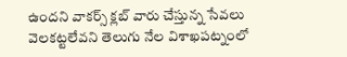ఉందని వాకర్స్ క్లబ్ వారు చేస్తున్న సేవలు వెలకట్టలేవని తెలుగు నేల విశాఖపట్నంలో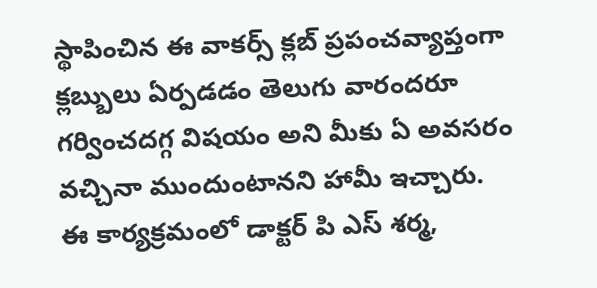స్థాపించిన ఈ వాకర్స్ క్లబ్ ప్రపంచవ్యాప్తంగా క్లబ్బులు ఏర్పడడం తెలుగు వారందరూ గర్వించదగ్గ విషయం అని మీకు ఏ అవసరం వచ్చినా ముందుంటానని హామీ ఇచ్చారు.
ఈ కార్యక్రమంలో డాక్టర్ పి ఎస్ శర్మ,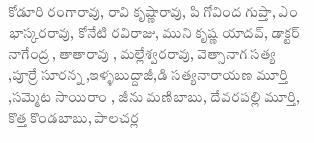కోడూరి రంగారావు, రావి కృష్ణారావు, పి గోవింద గుప్తా, ఎం భాస్కరరావు, కోనేటి రవిరాజు, ముని కృష్ణ యాదవ్, డాక్టర్ నాగేంద్ర , తాతారావు , మల్లేశ్వరరావు, వెత్సానాగ సత్య ,పూర్రే సూరన్న ,ఇళ్ళబుద్దాజీ,డి సత్యనారాయణ మూర్తి ,సమ్మెట సాయిరాం , జీను మణిబాబు, దేవరపల్లి మూర్తి, కొత్త కొండబాబు, పాలచర్ల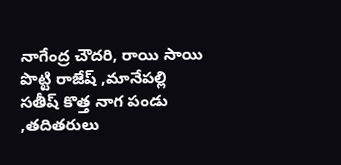నాగేంద్ర చౌదరి, రాయి సాయి పొట్టి రాజేష్ ,మానేపల్లి సతీష్ కొత్త నాగ పండు ,తదితరులు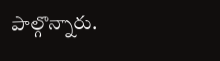పాల్గొన్నారు.